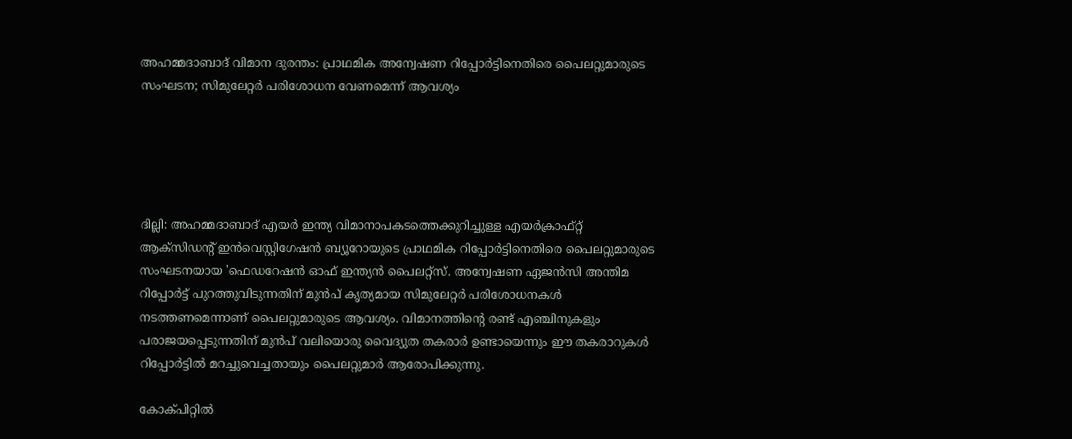അഹമ്മദാബാദ് വിമാന ദുരന്തം: പ്രാഥമിക അന്വേഷണ റിപ്പോർട്ടിനെതിരെ പൈലറ്റുമാരുടെ സംഘടന; സിമുലേറ്റർ പരിശോധന വേണമെന്ന് ആവശ്യം





ദില്ലി: അഹമ്മദാബാദ് എയർ ഇന്ത്യ വിമാനാപകടത്തെക്കുറിച്ചുള്ള എയർക്രാഫ്റ്റ് ആക്‌സിഡന്റ് ഇൻവെസ്റ്റിഗേഷൻ ബ്യൂറോയുടെ പ്രാഥമിക റിപ്പോർട്ടിനെതിരെ പൈലറ്റുമാരുടെ സംഘടനയായ 'ഫെഡറേഷൻ ഓഫ് ഇന്ത്യൻ പൈലറ്റ്സ്. അന്വേഷണ ഏജൻസി അന്തിമ റിപ്പോർട്ട് പുറത്തുവിടുന്നതിന് മുൻപ് കൃത്യമായ സിമുലേറ്റർ പരിശോധനകൾ നടത്തണമെന്നാണ് പൈലറ്റുമാരുടെ ആവശ്യം. വിമാനത്തിന്റെ രണ്ട് എഞ്ചിനുകളും പരാജയപ്പെടുന്നതിന് മുൻപ് വലിയൊരു വൈദ്യുത തകരാർ ഉണ്ടായെന്നും ഈ തകരാറുകൾ റിപ്പോർട്ടിൽ മറച്ചുവെച്ചതായും പൈലറ്റുമാർ ആരോപിക്കുന്നു.

കോക്പിറ്റിൽ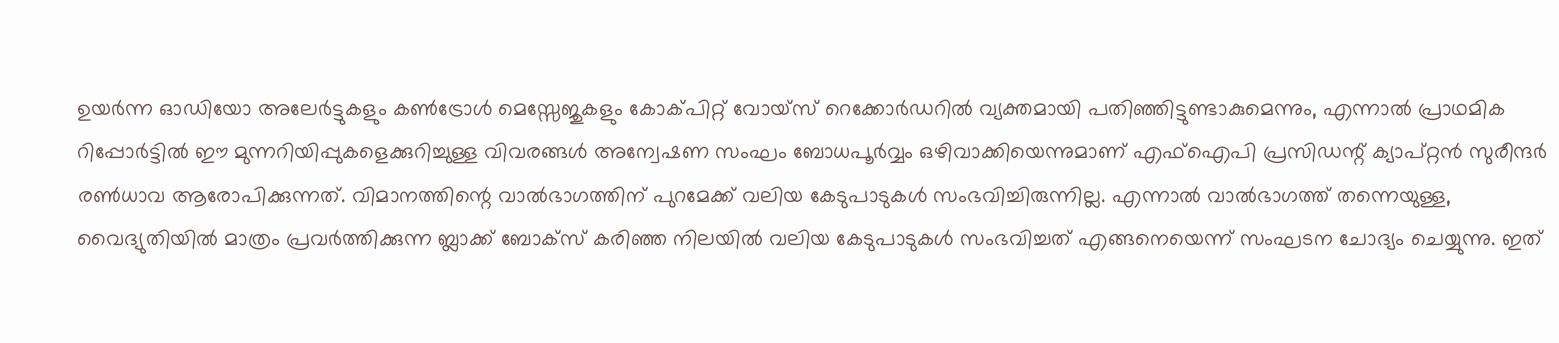ഉയർന്ന ഓഡിയോ അലേർട്ടുകളും കൺട്രോൾ മെസ്സേജുകളും കോക്പിറ്റ് വോയ്‌സ് റെക്കോർഡറിൽ വ്യക്തമായി പതിഞ്ഞിട്ടുണ്ടാകുമെന്നും, എന്നാൽ പ്രാഥമിക റിപ്പോർട്ടിൽ ഈ മുന്നറിയിപ്പുകളെക്കുറിച്ചുള്ള വിവരങ്ങൾ അന്വേഷണ സംഘം ബോധപൂർവ്വം ഒഴിവാക്കിയെന്നുമാണ് എഫ്ഐപി പ്രസിഡന്റ് ക്യാപ്റ്റൻ സുരീന്ദർ രൺധാവ ആരോപിക്കുന്നത്. വിമാനത്തിന്റെ വാൽഭാഗത്തിന് പുറമേക്ക് വലിയ കേടുപാടുകൾ സംഭവിച്ചിരുന്നില്ല. എന്നാൽ വാൽഭാഗത്ത് തന്നെയുള്ള, വൈദ്യുതിയിൽ മാത്രം പ്രവർത്തിക്കുന്ന ബ്ലാക്ക് ബോക്സ് കരിഞ്ഞ നിലയിൽ വലിയ കേടുപാടുകൾ സംഭവിച്ചത് എങ്ങനെയെന്ന് സംഘടന ചോദ്യം ചെയ്യുന്നു. ഇത്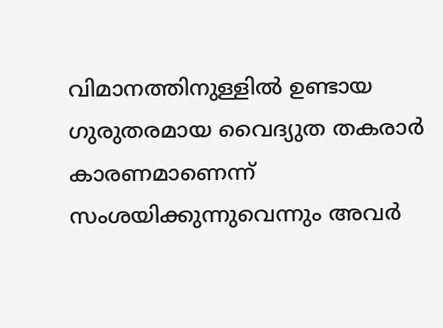വിമാനത്തിനുള്ളിൽ ഉണ്ടായ ഗുരുതരമായ വൈദ്യുത തകരാർ കാരണമാണെന്ന് സംശയിക്കുന്നുവെന്നും അവർ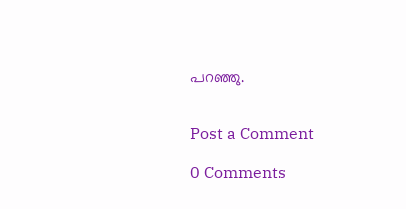പറഞ്ഞു.


Post a Comment

0 Comments